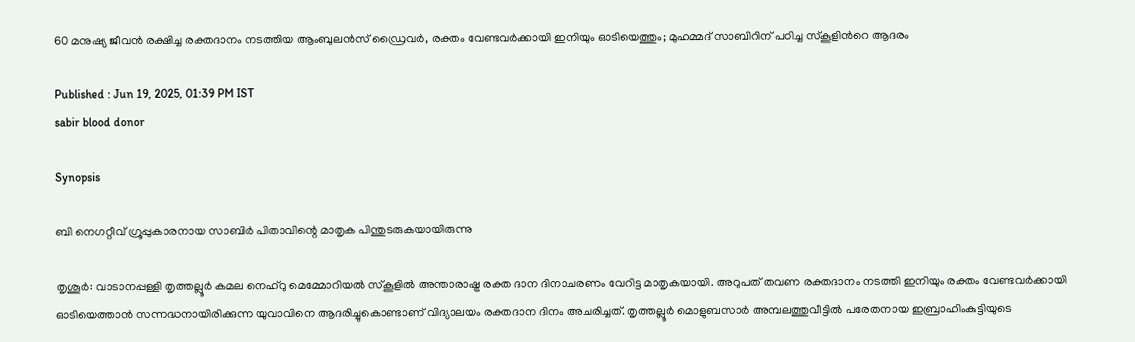60 മനുഷ്യ ജീവൻ രക്ഷിച്ച രക്തദാനം നടത്തിയ ആംബുലൻസ് ഡ്രൈവർ, രക്തം വേണ്ടവർക്കായി ഇനിയും ഓടിയെത്തും; മുഹമ്മദ് സാബിറിന് പഠിച്ച സ്കൂളിന്‍റെ ആദരം

Published : Jun 19, 2025, 01:39 PM IST
sabir blood donor

Synopsis

ബി നെഗറ്റീവ് ഗ്രൂപ്പുകാരനായ സാബിർ പിതാവിന്റെ മാതൃക പിന്തുടരുകയായിരുന്നു

തൃശൂർ: വാടാനപ്പള്ളി തൃത്തല്ലൂർ കമല നെഹ്‌റു മെമ്മോറിയൽ സ്കൂളിൽ അന്താരാഷ്ട്ര രക്ത ദാന ദിനാചരണം വേറിട്ട മാതൃകയായി. അറുപത് തവണ രക്തദാനം നടത്തി ഇനിയും രക്തം വേണ്ടവർക്കായി ഓടിയെത്താൻ സന്നദ്ധനായിരിക്കുന്ന യുവാവിനെ ആദരിച്ചുകൊണ്ടാണ് വിദ്യാലയം രക്തദാന ദിനം അചരിച്ചത്. തൃത്തല്ലൂർ മൊളുബസാർ അമ്പലത്തുവീട്ടിൽ പരേതനായ ഇബ്രാഹിംകുട്ടിയുടെ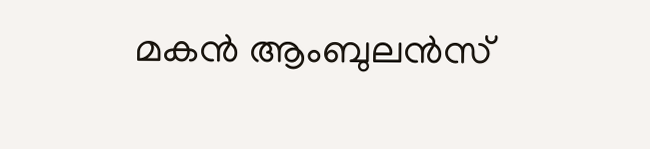മകൻ ആംബുലൻസ്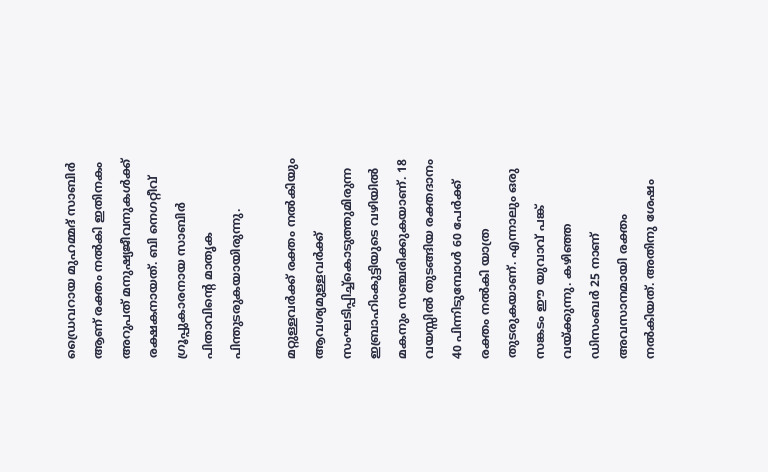ഡ്രൈവറായ മുഹമ്മദ് സാബിർ ആണ് രക്തം നൽകി ഇതിനകം അറുപത് മനുഷ്യജീവനുകൾക്ക് രക്ഷകനായത്. ബി നെഗറ്റീവ് ഗ്രൂപ്പുകാരനായ സാബിർ പിതാവിന്റെ മാതൃക പിന്തുടരുകയായിരുന്നു.

മറ്റുള്ളവർക്ക് രക്തം നൽകിയും ആവശ്യമുള്ളവർക്ക് സംഘടിപ്പിച്ച്കൊടുത്തുമിരുന്ന ഇബ്രാഹിംകുട്ടിയുടെ വഴിയിൽ മകനും സഞ്ചരിക്കുകയാണ്. 18 വയസ്സിൽ തുടങ്ങിയ രക്തദാനം 40 പിന്നിടുമ്പോൾ 60 പേർക്ക് രക്തം നൽകി യാത്ര തുടരുകയാണ്. എന്നാലും ഒരു സങ്കടം ഈ യുവാവ് പങ്ക് വയ്ക്കുന്നു. കഴിഞ്ഞ ഡിസംബർ 25 നാണ് അവസാനമായി രക്തം നൽകിയത്. അതിനു ശേഷം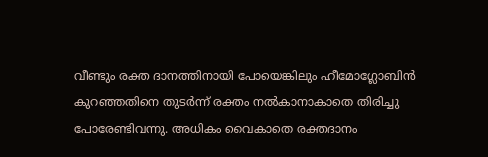വീണ്ടും രക്ത ദാനത്തിനായി പോയെങ്കിലും ഹീമോഗ്ലോബിൻ കുറഞ്ഞതിനെ തുടർന്ന് രക്തം നൽകാനാകാതെ തിരിച്ചു പോരേണ്ടിവന്നു. അധികം വൈകാതെ രക്തദാനം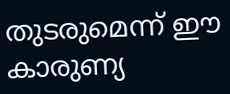തുടരുമെന്ന് ഈ കാരുണ്യ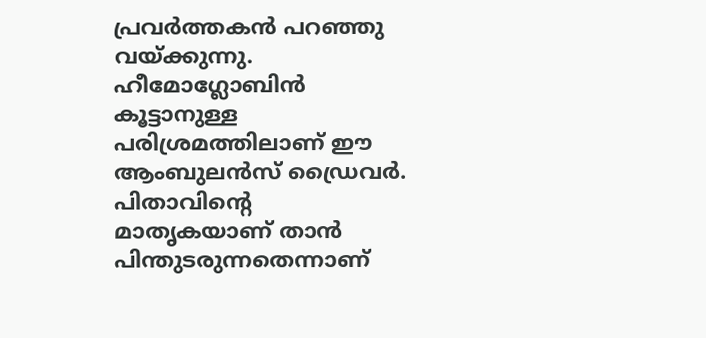പ്രവർത്തകൻ പറഞ്ഞു വയ്ക്കുന്നു. ഹീമോഗ്ലോബിൻ കൂട്ടാനുള്ള പരിശ്രമത്തിലാണ് ഈ ആംബുലൻസ് ഡ്രൈവർ. പിതാവിന്റെ മാതൃകയാണ് താൻ പിന്തുടരുന്നതെന്നാണ്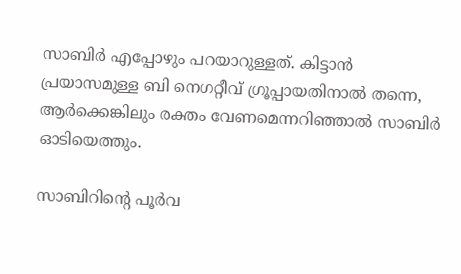സാബിർ എപ്പോഴും പറയാറുള്ളത്. കിട്ടാൻ പ്രയാസമുള്ള ബി നെഗറ്റീവ് ഗ്രൂപ്പായതിനാൽ തന്നെ, ആർക്കെങ്കിലും രക്തം വേണമെന്നറിഞ്ഞാൽ സാബി‌ർ ഓടിയെത്തും.

സാബിറിന്റെ പൂർവ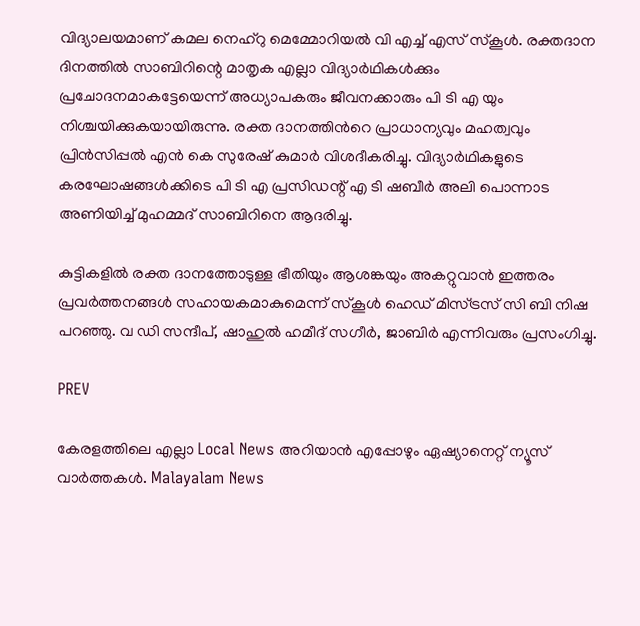വിദ്യാലയമാണ് കമല നെഹ്റു മെമ്മോറിയൽ വി എച്ച് എസ് സ്കൂൾ. രക്തദാന ദിനത്തിൽ സാബിറിന്റെ മാതൃക എല്ലാ വിദ്യാർഥികൾക്കും പ്രചോദനമാകട്ടേയെന്ന് അധ്യാപകരും ജീവനക്കാരും പി ടി എ യും നിശ്ചയിക്കുകയായിരുന്നു. രക്ത ദാനത്തിന്‍റെ പ്രാധാന്യവും മഹത്വവും പ്രിൻസിപ്പൽ എൻ കെ സുരേഷ് കുമാർ വിശദീകരിച്ചു. വിദ്യാർഥികളുടെ കരഘോഷങ്ങൾക്കിടെ പി ടി എ പ്രസിഡന്റ് എ ടി ഷബീർ അലി പൊന്നാട അണിയിച്ച് മുഹമ്മദ് സാബിറിനെ ആദരിച്ചു.

കുട്ടികളിൽ രക്ത ദാനത്തോടുള്ള ഭീതിയും ആശങ്കയും അകറ്റുവാൻ ഇത്തരം പ്രവർത്തനങ്ങൾ സഹായകമാകുമെന്ന് സ്കൂൾ ഹെഡ് മിസ്ട്രസ് സി ബി നിഷ പറഞ്ഞു. വ ഡി സന്ദീപ്, ഷാഹുൽ ഹമീദ് സഗീർ, ജാബിർ എന്നിവരും പ്രസംഗിച്ചു.

PREV

കേരളത്തിലെ എല്ലാ Local News അറിയാൻ എപ്പോഴും ഏഷ്യാനെറ്റ് ന്യൂസ് വാർത്തകൾ. Malayalam News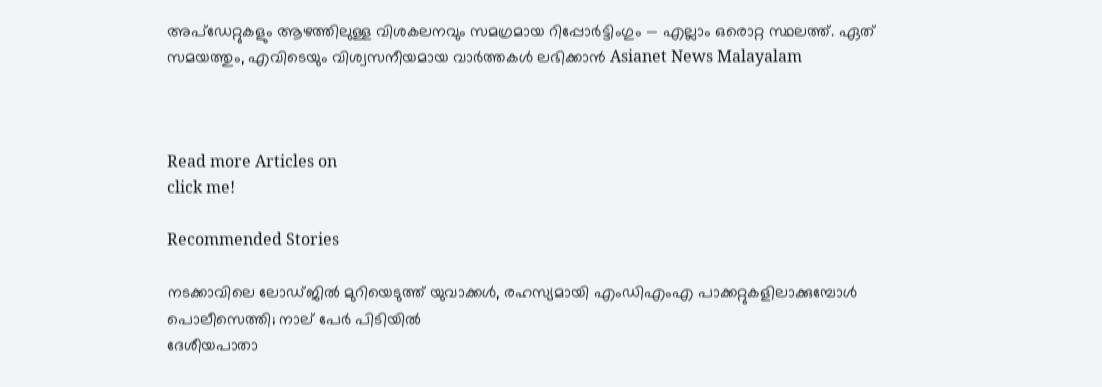അപ്‌ഡേറ്റുകളും ആഴത്തിലുള്ള വിശകലനവും സമഗ്രമായ റിപ്പോർട്ടിംഗും — എല്ലാം ഒരൊറ്റ സ്ഥലത്ത്. ഏത് സമയത്തും, എവിടെയും വിശ്വസനീയമായ വാർത്തകൾ ലഭിക്കാൻ Asianet News Malayalam



Read more Articles on
click me!

Recommended Stories

നടക്കാവിലെ ലോഡ്‌ജിൽ മുറിയെടുത്ത് യുവാക്കൾ, രഹസ്യമായി എംഡിഎംഎ പാക്കറ്റുകളിലാക്കുമ്പോൾ പൊലീസെത്തി; നാല് പേർ പിടിയിൽ
ദേശീയപാതാ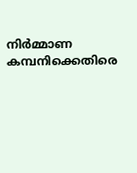നിർമ്മാണ കമ്പനിക്കെതിരെ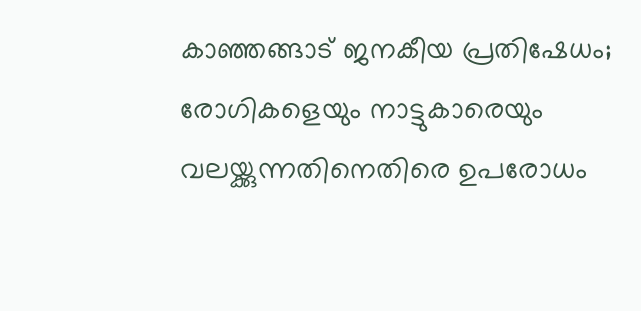കാഞ്ഞങ്ങാട് ജനകീയ പ്രതിഷേധം; രോഗികളെയും നാട്ടുകാരെയും വലയ്ക്കുന്നതിനെതിരെ ഉപരോധം